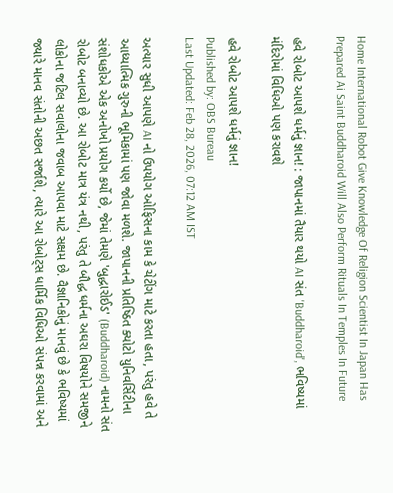Home International Robot Give Knowledge Of Religion Scientist In Japan Has Prepared Ai Saint Buddharoid Will Also Perform Rituals In Temples In Future

હવે રોબોટ આપશે ધર્મનું જ્ઞાન! : જાપાનમાં તૈયાર થયો AI સંત 'Buddharoid', ભવિષ્યમાં મંદિરોમાં વિધિઓ પણ કરાવશે

હવે રોબોટ આપશે ધર્મનું જ્ઞાન!
Published by: OBS Bureau
Last Updated: Feb 28, 2026, 07:12 AM IST

અત્યાર સુધી આપણે AI નો ઉપયોગ ઓફિસના કામ કે ચેટીંગ માટે કરતા હતા, પરંતુ હવે તે આધ્યાત્મિક ગુરુની ભૂમિકામાં પણ જોવા મળશે. જાપાનની પ્રતિષ્ઠિત ક્યોટો યુનિવર્સિટીના સંશોધકોએ એક અનોખો પ્રયોગ કર્યો છે, જેમાં તેમણે 'બુદ્ધારોઈડ' (Buddharoid) નામનો સંત રોબોટ બનાવ્યો છે. આ રોબોટ માત્ર યંત્ર નથી, પરંતુ તે બૌદ્ધ ધર્મના અઘરા વિષયોને સમજીને લોકોના જટિલ સવાલોના જવાબ આપવા માટે સક્ષમ છે. વૈજ્ઞાનિકોનું માનવું છે કે ભવિષ્યમાં જ્યારે માનવ સંતોની અછત સર્જાશે, ત્યારે આ રોબોટ્સ ધાર્મિક વિધિઓ સંપન્ન કરવામાં અને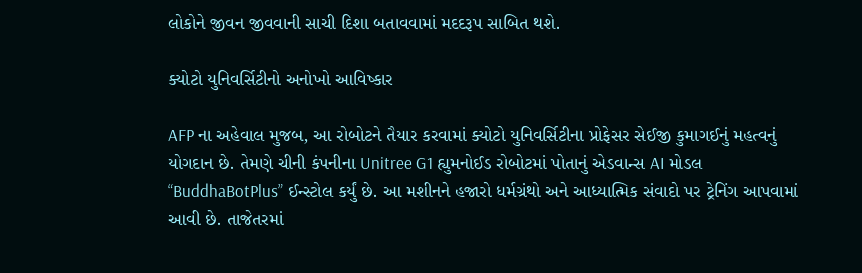લોકોને જીવન જીવવાની સાચી દિશા બતાવવામાં મદદરૂપ સાબિત થશે.

ક્યોટો યુનિવર્સિટીનો અનોખો આવિષ્કાર

AFP ના અહેવાલ મુજબ, આ રોબોટને તૈયાર કરવામાં ક્યોટો યુનિવર્સિટીના પ્રોફેસર સેઈજી કુમાગઈનું મહત્વનું યોગદાન છે. તેમણે ચીની કંપનીના Unitree G1 હ્યુમનોઈડ રોબોટમાં પોતાનું એડવાન્સ AI મોડલ “BuddhaBotPlus” ઈન્સ્ટોલ કર્યું છે. આ મશીનને હજારો ધર્મગ્રંથો અને આધ્યાત્મિક સંવાદો પર ટ્રેનિંગ આપવામાં આવી છે. તાજેતરમાં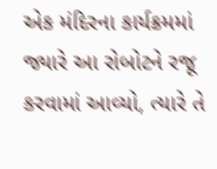એક મંદિરના કાર્યક્રમમાં જ્યારે આ રોબોટને રજૂ કરવામાં આવ્યો, ત્યારે તે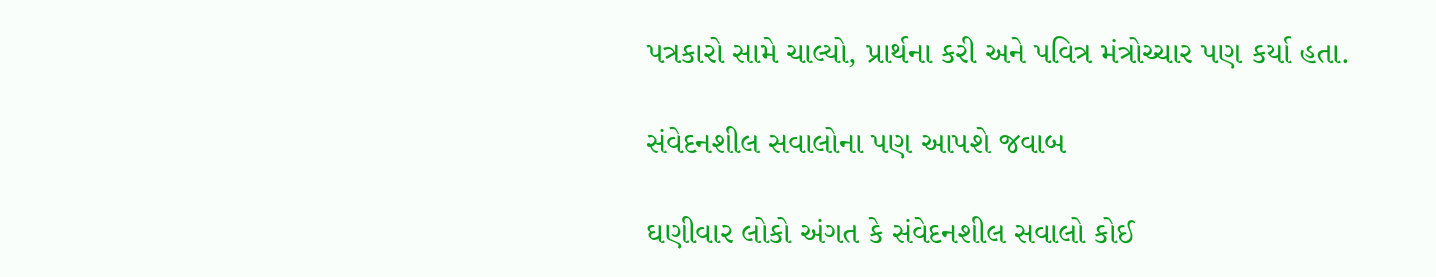પત્રકારો સામે ચાલ્યો, પ્રાર્થના કરી અને પવિત્ર મંત્રોચ્ચાર પણ કર્યા હતા.

સંવેદનશીલ સવાલોના પણ આપશે જવાબ

ઘણીવાર લોકો અંગત કે સંવેદનશીલ સવાલો કોઈ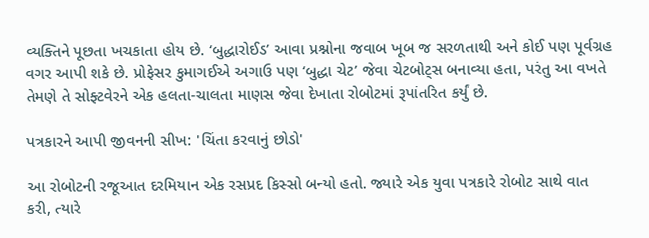વ્યક્તિને પૂછતા ખચકાતા હોય છે. ‘બુદ્ધારોઈડ’ આવા પ્રશ્નોના જવાબ ખૂબ જ સરળતાથી અને કોઈ પણ પૂર્વગ્રહ વગર આપી શકે છે. પ્રોફેસર કુમાગઈએ અગાઉ પણ ‘બુદ્ધા ચેટ’ જેવા ચેટબોટ્સ બનાવ્યા હતા, પરંતુ આ વખતે તેમણે તે સોફ્ટવેરને એક હલતા-ચાલતા માણસ જેવા દેખાતા રોબોટમાં રૂપાંતરિત કર્યું છે.

પત્રકારને આપી જીવનની સીખ: 'ચિંતા કરવાનું છોડો'

આ રોબોટની રજૂઆત દરમિયાન એક રસપ્રદ કિસ્સો બન્યો હતો. જ્યારે એક યુવા પત્રકારે રોબોટ સાથે વાત કરી, ત્યારે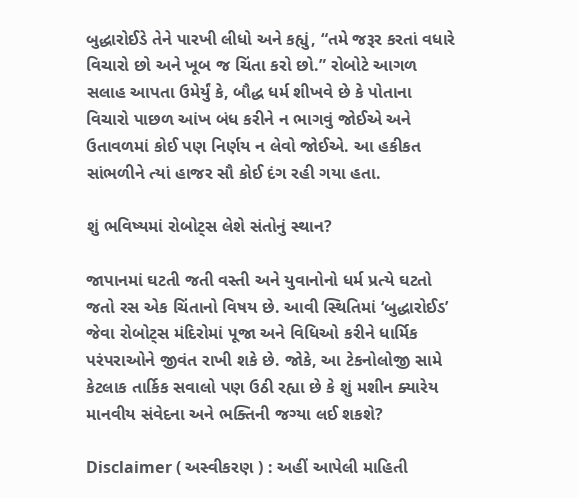બુદ્ધારોઈડે તેને પારખી લીધો અને કહ્યું, “તમે જરૂર કરતાં વધારે વિચારો છો અને ખૂબ જ ચિંતા કરો છો.” રોબોટે આગળ સલાહ આપતા ઉમેર્યું કે, બૌદ્ધ ધર્મ શીખવે છે કે પોતાના વિચારો પાછળ આંખ બંધ કરીને ન ભાગવું જોઈએ અને ઉતાવળમાં કોઈ પણ નિર્ણય ન લેવો જોઈએ. આ હકીકત સાંભળીને ત્યાં હાજર સૌ કોઈ દંગ રહી ગયા હતા.

શું ભવિષ્યમાં રોબોટ્સ લેશે સંતોનું સ્થાન?

જાપાનમાં ઘટતી જતી વસ્તી અને યુવાનોનો ધર્મ પ્રત્યે ઘટતો જતો રસ એક ચિંતાનો વિષય છે. આવી સ્થિતિમાં ‘બુદ્ધારોઈડ’ જેવા રોબોટ્સ મંદિરોમાં પૂજા અને વિધિઓ કરીને ધાર્મિક પરંપરાઓને જીવંત રાખી શકે છે. જોકે, આ ટેકનોલોજી સામે કેટલાક તાર્કિક સવાલો પણ ઉઠી રહ્યા છે કે શું મશીન ક્યારેય માનવીય સંવેદના અને ભક્તિની જગ્યા લઈ શકશે?

Disclaimer ( અસ્વીકરણ ) : અહીં આપેલી માહિતી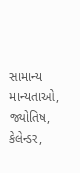સામાન્ય માન્યતાઓ, જ્યોતિષ, કેલેન્ડર,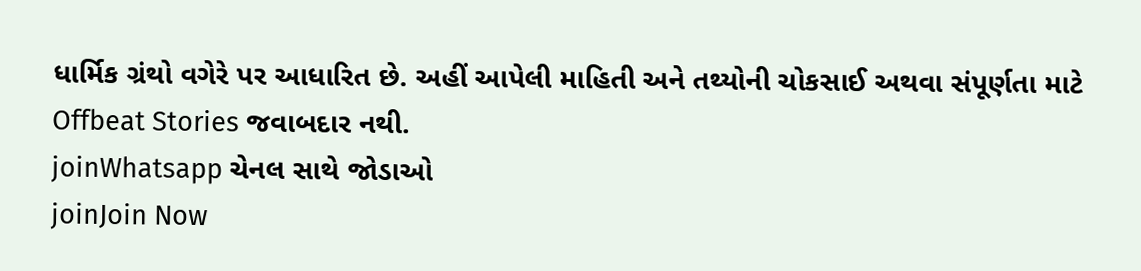ધાર્મિક ગ્રંથો વગેરે પર આધારિત છે. અહીં આપેલી માહિતી અને તથ્યોની ચોકસાઈ અથવા સંપૂર્ણતા માટે Offbeat Stories જવાબદાર નથી.
joinWhatsapp ચેનલ સાથે જોડાઓ
joinJoin Now